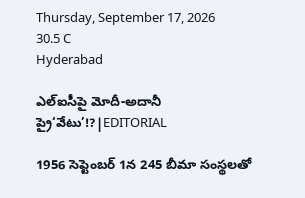Thursday, September 17, 2026
30.5 C
Hyderabad

ఎల్ఐసీపై మోదీ-అదానీ ప్రై‘వేటు’!?|EDITORIAL

1956 సెప్టెంబర్ 1న 245 బీమా సంస్థలతో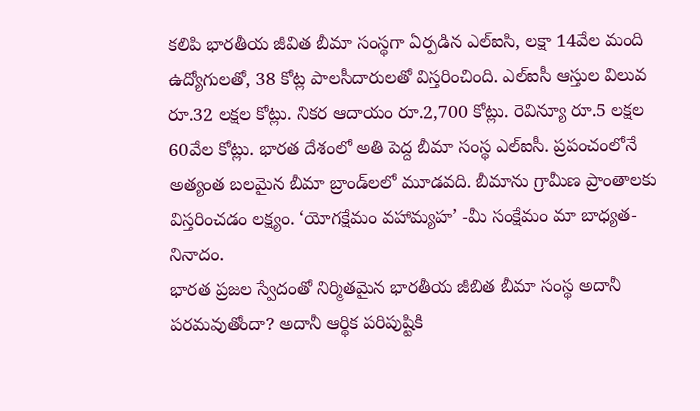కలిపి భారతీయ జీవిత బీమా సంస్థగా ఏర్పడిన ఎల్ఐసి, లక్షా 14వేల మంది ఉద్యోగులతో, 38 కోట్ల పాలసీదారులతో విస్తరించింది. ఎల్ఐసీ ఆస్తుల విలువ రూ.32 లక్షల కోట్లు. నికర ఆదాయం రూ.2,700 కోట్లు. రెవిన్యూ రూ.5 లక్షల 60వేల కోట్లు. భారత దేశంలో అతి పెద్ద బీమా సంస్థ ఎల్ఐసీ. ప్రపంచంలోనే అత్యంత బలమైన బీమా బ్రాండ్‌లలో మూడవది. బీమాను గ్రామీణ ప్రాంతాలకు విస్తరించడం లక్ష్యం. ‘యోగక్షేమం వహామ్యహ’ -మీ సంక్షేమం మా బాధ్యత-నినాదం.
భారత ప్రజల స్వేదంతో నిర్మితమైన భారతీయ జీబిత బీమా సంస్థ అదానీ పరమవుతోందా? అదానీ ఆర్థిక పరిపుష్టికి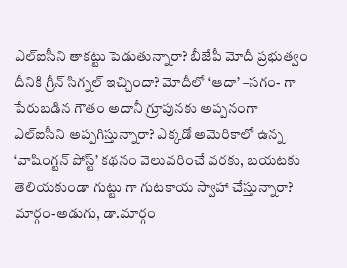ఎల్ఐసీని తాకట్టు పెడుతున్నారా? బీజేపీ మోదీ ప్రభుత్వం దీనికి గ్రీన్ సిగ్నల్ ఇచ్చిందా? మోదీలో ‘ఆదా’ –సగం- గా పేరుబడిన గౌతం అదానీ గ్రూపునకు అప్పనంగా ఎల్ఐసీని అప్పగిస్తున్నారా? ఎక్కడో అమెరికాలో ఉన్న ‘వాషింగ్టన్‌ పోస్ట్‌’ కథనం వెలువరించే వరకు, బయటకు తెలియకుండా గుట్టు గా గుటకాయ స్వాహా చేస్తున్నారా?
మార్గం-అడుగు, డా.మార్గం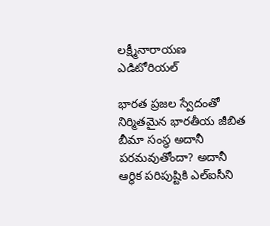లక్ష్మీనారాయణ ఎడిటోరియల్

భారత ప్రజల స్వేదంతో నిర్మితమైన భారతీయ జీబిత బీమా సంస్థ అదానీ పరమవుతోందా? అదానీ ఆర్థిక పరిపుష్టికి ఎల్ఐసీని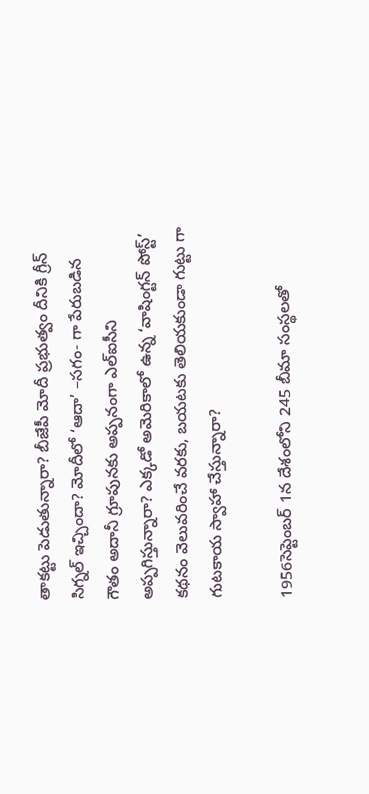తాకట్టు పెడుతున్నారా? బీజేపీ మోదీ ప్రభుత్వం దీనికి గ్రీన్ సిగ్నల్ ఇచ్చిందా? మోదీలో ‘ఆదా’ –సగం- గా పేరుబడిన గౌతం అదానీ గ్రూపునకు అప్పనంగా ఎల్ఐసీని అప్పగిస్తున్నారా? ఎక్కడో అమెరికాలో ఉన్న ‘వాషింగ్టన్‌ పోస్ట్‌’ కథనం వెలువరించే వరకు, బయటకు తెలియకుండా గుట్టు గా గుటకాయ స్వాహా చేస్తున్నారా?

1956సెప్టెంబర్ 1న దేశంలోని 245 బీమా సంస్థలతో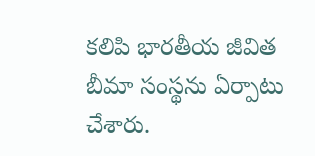కలిపి భారతీయ జీవిత బీమా సంస్థను ఏర్పాటు చేశారు.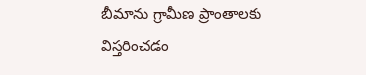బీమాను గ్రామీణ ప్రాంతాలకు విస్తరించడం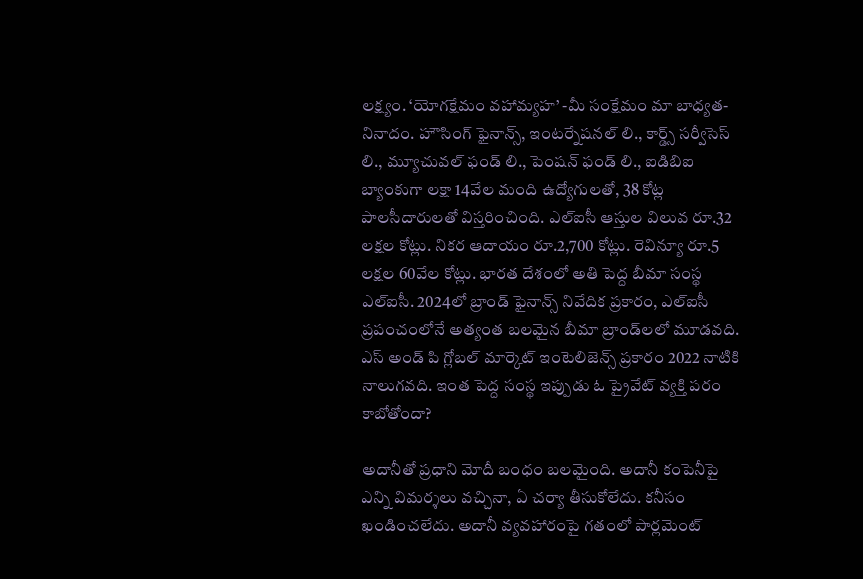లక్ష్యం. ‘యోగక్షేమం వహామ్యహ’ -మీ సంక్షేమం మా బాధ్యత-నినాదం. హౌసింగ్ ఫైనాన్స్, ఇంటర్నేషనల్ లి., కార్డ్స్ సర్వీసెస్ లి., మ్యూచువల్ ఫండ్ లి., పెంషన్ ఫండ్ లి., ఐడిబిఐ బ్యాంకుగా లక్షా 14వేల మంది ఉద్యోగులతో, 38 కోట్ల పాలసీదారులతో విస్తరించింది. ఎల్ఐసీ ఆస్తుల విలువ రూ.32 లక్షల కోట్లు. నికర ఆదాయం రూ.2,700 కోట్లు. రెవిన్యూ రూ.5 లక్షల 60వేల కోట్లు. భారత దేశంలో అతి పెద్ద బీమా సంస్థ ఎల్ఐసీ. 2024లో బ్రాండ్ ఫైనాన్స్ నివేదిక ప్రకారం, ఎల్‌ఐసీ ప్రపంచంలోనే అత్యంత బలమైన బీమా బ్రాండ్‌లలో మూడవది. ఎస్ అండ్ పి గ్లోబల్ మార్కెట్ ఇంటెలిజెన్స్ ప్రకారం 2022 నాటికి నాలుగవది. ఇంత పెద్ద సంస్థ ఇప్పుడు ఓ ప్రైవేట్ వ్యక్తి పరం కాబోతోందా?

అదానీతో ప్రధాని మోదీ బంధం బలమైంది. అదానీ కంపెనీపై ఎన్ని విమర్శలు వచ్చినా, ఏ చర్యా తీసుకోలేదు. కనీసం ఖండించలేదు. అదానీ వ్యవహారంపై గతంలో పార్లమెంట్‌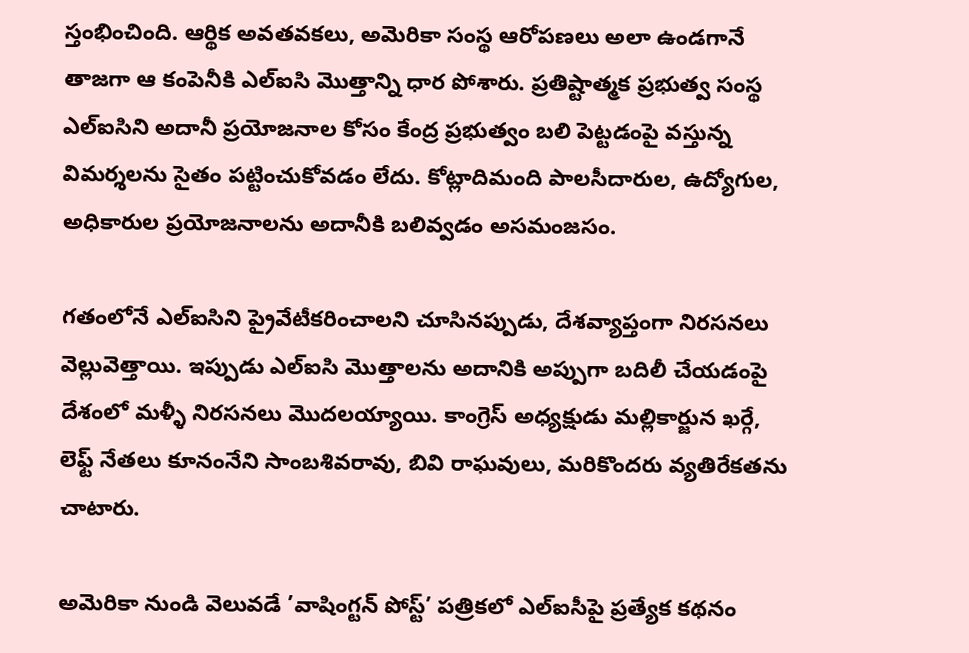స్తంభించింది. ఆర్థిక అవతవకలు, అమెరికా సంస్థ ఆరోపణలు అలా ఉండగానే తాజగా ఆ కంపెనీకి ఎల్‌ఐసి మొత్తాన్ని ధార పోశారు. ప్రతిష్టాత్మక ప్రభుత్వ సంస్థ ఎల్‌ఐసిని అదానీ ప్రయోజనాల కోసం కేంద్ర ప్రభుత్వం బలి పెట్టడంపై వస్తున్న విమర్శలను సైతం పట్టించుకోవడం లేదు. కోట్లాదిమంది పాలసీదారుల, ఉద్యోగుల, అధికారుల ప్రయోజనాలను అదానీకి బలివ్వడం అసమంజసం.

గతంలోనే ఎల్‌ఐసిని ప్రైవేటీకరించాలని చూసినప్పుడు, దేశవ్యాప్తంగా నిరసనలు వెల్లువెత్తాయి. ఇప్పుడు ఎల్‌ఐసి మొత్తాలను అదానికి అప్పుగా బదిలీ చేయడంపై దేశంలో మళ్ళీ నిరసనలు మొదలయ్యాయి. కాంగ్రెస్‌ అధ్యక్షుడు మల్లికార్జున ఖర్గే, లెఫ్ట్‌ నేతలు కూనంనేని సాంబశివరావు, బివి రాఘవులు, మరికొందరు వ్యతిరేకతను చాటారు.

అమెరికా నుండి వెలువడే ’వాషింగ్టన్‌ పోస్ట్‌’ పత్రికలో ఎల్ఐసీపై ప్రత్యేక కథనం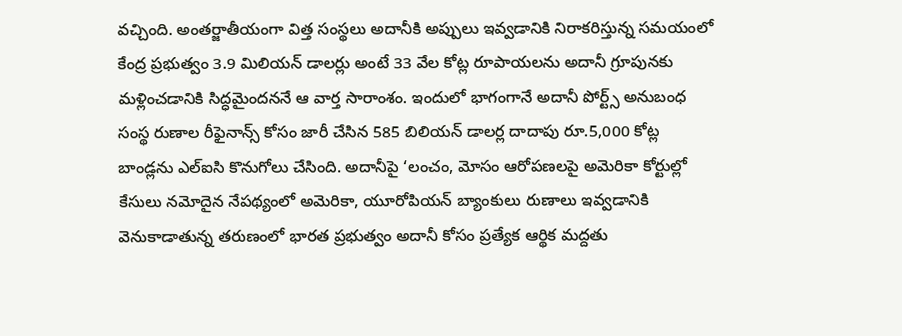వచ్చింది. అంతర్జాతీయంగా విత్త సంస్థలు అదానీకి అప్పులు ఇవ్వడానికి నిరాకరిస్తున్న సమయంలో కేంద్ర ప్రభుత్వం 3.9 మిలియన్‌ డాలర్లు అంటే 33 వేల కోట్ల రూపాయలను అదానీ గ్రూపునకు మళ్లించడానికి సిద్ధమైందననే ఆ వార్త సారాంశం. ఇందులో భాగంగానే అదానీ పోర్ట్స్‌ అనుబంధ సంస్థ రుణాల రీఫైనాన్స్‌ కోసం జారీ చేసిన 585 బిలియన్‌ డాలర్ల దాదాపు రూ.5,000 కోట్ల బాండ్లను ఎల్‌ఐసి కొనుగోలు చేసింది. అదానీపై ‘లంచం, మోసం ఆరోపణలపై అమెరికా కోర్టుల్లో కేసులు నమోదైన నేపథ్యంలో అమెరికా, యూరోపియన్‌ బ్యాంకులు రుణాలు ఇవ్వడానికి వెనుకాడాతున్న తరుణంలో భారత ప్రభుత్వం అదానీ కోసం ప్రత్యేక ఆర్థిక మద్దతు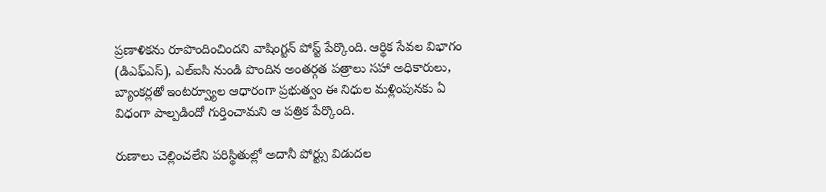ప్రణాళికను రూపొందించిందని వాషింగ్టన్‌ పోస్ట్‌ పేర్కొంది. ఆర్థిక సేవల విభాగం (డిఎఫ్‌ఎస్‌), ఎల్‌ఐసి నుండి పొందిన అంతర్గత పత్రాలు సహా అధికారులు, బ్యాంకర్లతో ఇంటర్వ్యూల ఆధారంగా ప్రభుత్వం ఈ నిధుల మళ్లింపునకు ఏ విధంగా పాల్పడిందో గుర్తించామని ఆ పత్రిక పేర్కొంది.

రుణాలు చెల్లించలేని పరిస్థితుల్లో అదానీ పోర్ట్సు విడుదల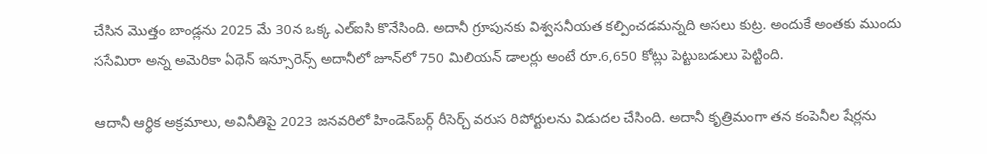చేసిన మొత్తం బాండ్లను 2025 మే 30న ఒక్క ఎల్‌ఐసి కొనేసింది. అదానీ గ్రూపునకు విశ్వసనీయత కల్పించడమన్నది అసలు కుట్ర. అందుకే అంతకు ముందు ససేమిరా అన్న అమెరికా ఏథెన్‌ ఇన్సూరెన్స్‌ అదానీలో జూన్‌లో 750 మిలియన్‌ డాలర్లు అంటే రూ.6,650 కోట్లు పెట్టుబడులు పెట్టింది.

ఆదానీ ఆర్థిక అక్రమాలు, అవినీతిపై 2023 జనవరిలో హిండెన్‌బర్గ్‌ రీసెర్చ్‌ వరుస రిపోర్టులను విడుదల చేసింది. అదానీ కృత్రిమంగా తన కంపెనీల షేర్లను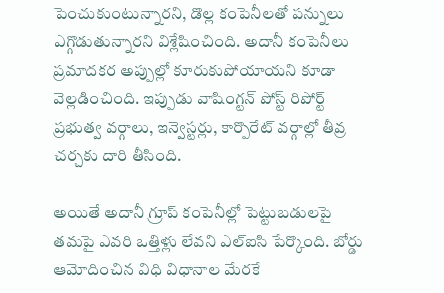పెంచుకుంటున్నారని, డొల్ల కంపెనీలతో పన్నులు ఎగ్గొడుతున్నారని విశ్లేషించింది. అదానీ కంపెనీలు ప్రమాదకర అప్పుల్లో కూరుకుపోయాయని కూడా వెల్లడించింది. ఇప్పుడు వాషింగ్టన్‌ పోస్ట్‌ రిపోర్ట్‌ ప్రభుత్వ వర్గాలు, ఇన్వెస్టర్లు, కార్పొరేట్‌ వర్గాల్లో తీవ్ర చర్చకు దారి తీసింది.

అయితే అదానీ గ్రూప్‌ కంపెనీల్లో పెట్టుబడులపై తమపై ఎవరి ఒత్తిళ్లు లేవని ఎల్‌ఐసి పేర్కొంది. బోర్డు ఆమోదించిన విధి విధానాల మేరకే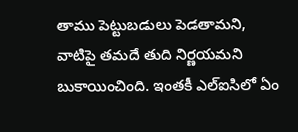తాము పెట్టుబడులు పెడతామని, వాటిపై తమదే తుది నిర్ణయమని బుకాయించింది. ఇంతకీ ఎల్‌ఐసిలో ఏం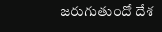జరుగుతుందో దేశ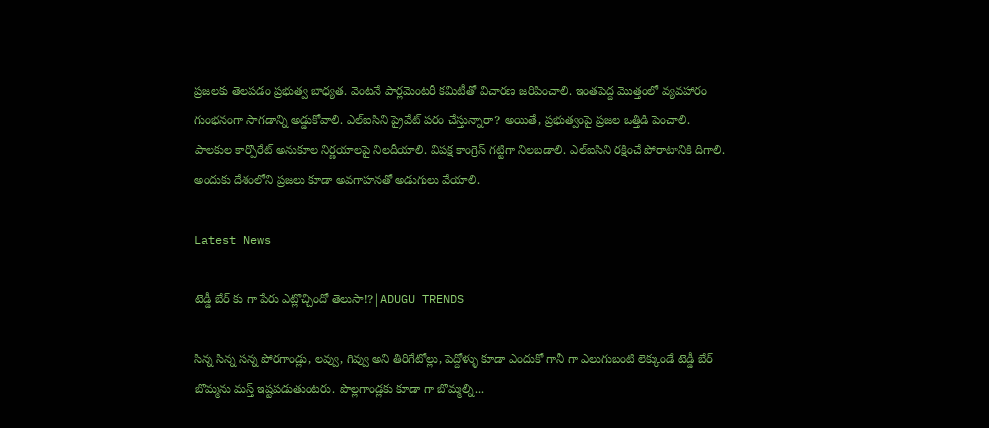ప్రజలకు తెలపడం ప్రభుత్వ బాధ్యత. వెంటనే పార్లమెంటరీ కమిటీతో విచారణ జరిపించాలి. ఇంతపెద్ద మొత్తంలో వ్యవహారం గుంభనంగా సాగడాన్ని అడ్డుకోవాలి. ఎల్‌ఐసిని ప్రైవేట్‌ పరం చేస్తున్నారా? అయితే, ప్రభుత్వంపై ప్రజల ఒత్తిడి పెంచాలి. పాలకుల కార్పొరేట్‌ అనుకూల నిర్ణయాలపై నిలదీయాలి. విపక్ష కాంగ్రెస్‌ గట్టిగా నిలబడాలి. ఎల్‌ఐసిని రక్షించే పోరాటానికి దిగాలి. అందుకు దేశంలోని ప్రజలు కూడా అవగాహనతో అడుగులు వేయాలి.

Latest News

టెడ్డీ బేర్‌ కు గా పేరు ఎట్లొచ్చిందో తెలుసా!?|ADUGU TRENDS

సిన్న సిన్న సన్న పోరగాండ్లు, లవ్వు, గివ్వు అని తిరిగేటోల్లు, పెద్దోళ్ళు కూడా ఎందుకో గానీ గా ఎలుగుబంటి లెక్కుండే టెడ్డీ బేర్‌ బొమ్మను మస్త్ ఇష్టపడుతుంటరు. పొల్లగాండ్లకు కూడా గా బొమ్మల్ని...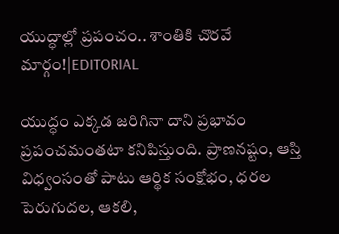యుద్ధాల్లో ప్రపంచం.. శాంతికి చొరవే మార్గం!|EDITORIAL

యుద్ధం ఎక్కడ జరిగినా దాని ప్రభావం ప్రపంచమంతటా కనిపిస్తుంది. ప్రాణనష్టం, ఆస్తి విధ్వంసంతో పాటు ఆర్థిక సంక్షోభం, ధరల పెరుగుదల, ఆకలి,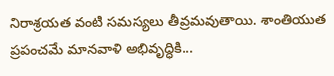నిరాశ్రయత వంటి సమస్యలు తీవ్రమవుతాయి. శాంతియుత ప్రపంచమే మానవాళి అభివృద్ధికి...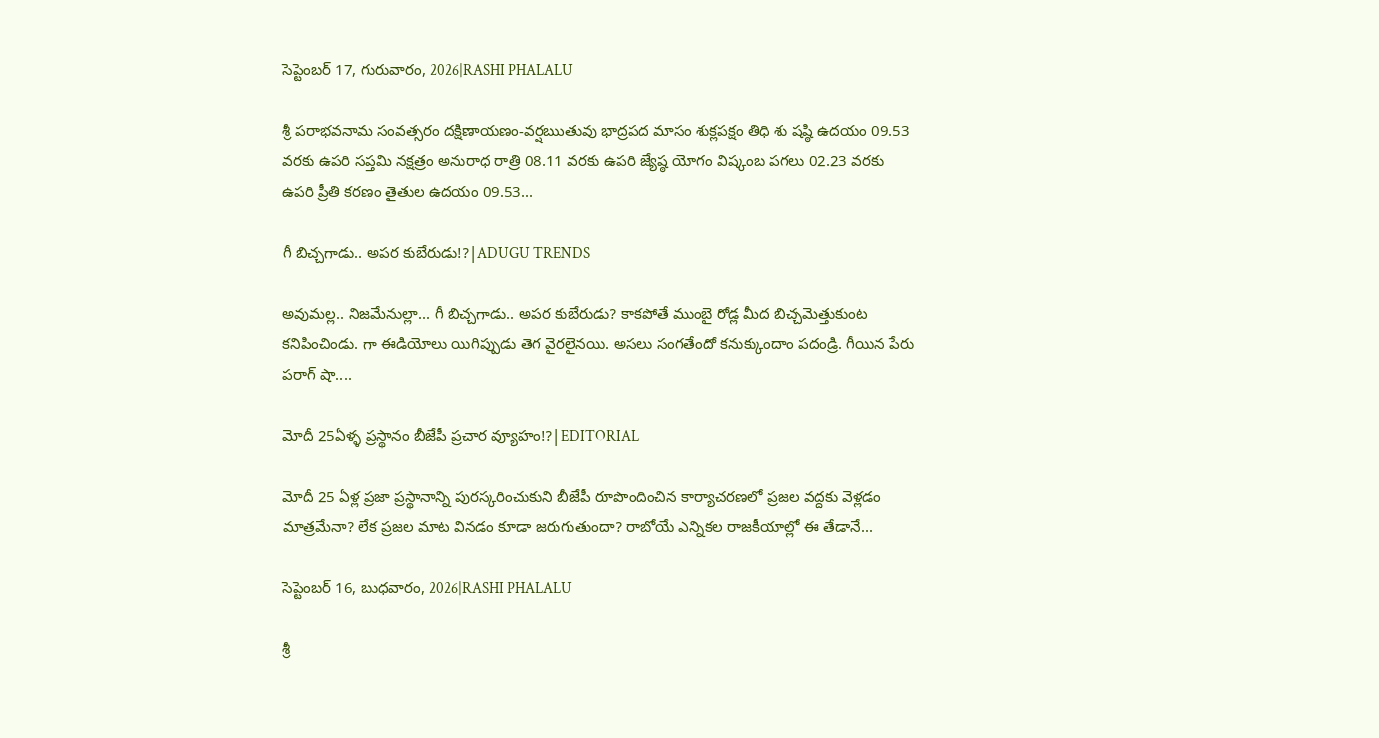సెప్టెంబర్ 17, గురువారం, 2026|RASHI PHALALU

శ్రీ పరాభవనామ సంవత్సరం దక్షిణాయణం-వర్షఋతువు భాద్రపద మాసం శుక్లపక్షం తిధి శు షష్ఠి ఉదయం 09.53 వరకు ఉపరి సప్తమి నక్షత్రం అనురాధ రాత్రి 08.11 వరకు ఉపరి జ్యేష్ఠ యోగం విష్కంబ పగలు 02.23 వరకు ఉపరి ప్రీతి కరణం తైతుల ఉదయం 09.53...

గీ బిచ్చగాడు.. అపర కుబేరుడు!?|ADUGU TRENDS

అవుమల్ల.. నిజమేనుల్లా... గీ బిచ్చగాడు.. అపర కుబేరుడు? కాకపోతే ముంబై రోడ్ల మీద బిచ్చమెత్తుకుంట కనిపించిండు. గా ఈడియోలు యిగిప్పుడు తెగ వైరలైనయి. అసలు సంగతేందో కనుక్కుందాం పదండ్రి. గీయిన పేరు పరాగ్ షా....

మోదీ 25ఏళ్ళ ప్రస్థానం బీజేపీ ప్రచార వ్యూహం!?|EDITORIAL

మోదీ 25 ఏళ్ల ప్రజా ప్రస్థానాన్ని పురస్కరించుకుని బీజేపీ రూపొందించిన కార్యాచరణలో ప్రజల వద్దకు వెళ్లడం మాత్రమేనా? లేక ప్రజల మాట వినడం కూడా జరుగుతుందా? రాబోయే ఎన్నికల రాజకీయాల్లో ఈ తేడానే...

సెప్టెంబర్ 16, బుధవారం, 2026|RASHI PHALALU

శ్రీ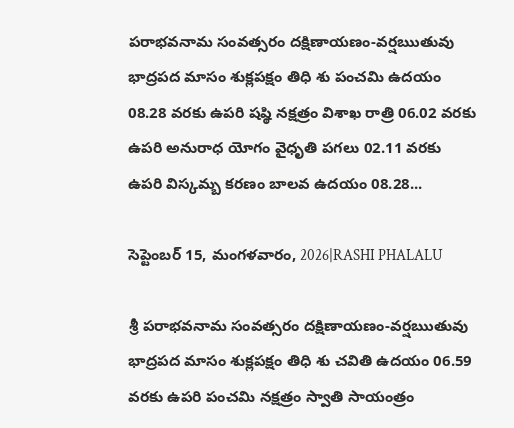పరాభవనామ సంవత్సరం దక్షిణాయణం-వర్షఋతువు భాద్రపద మాసం శుక్లపక్షం తిధి శు పంచమి ఉదయం 08.28 వరకు ఉపరి షష్ఠి నక్షత్రం విశాఖ రాత్రి 06.02 వరకు ఉపరి అనురాధ యోగం వైధృతి పగలు 02.11 వరకు ఉపరి విస్కమ్బ కరణం బాలవ ఉదయం 08.28...

సెప్టెంబర్ 15, మంగళవారం, 2026|RASHI PHALALU

శ్రీ పరాభవనామ సంవత్సరం దక్షిణాయణం-వర్షఋతువు భాద్రపద మాసం శుక్లపక్షం తిధి శు చవితి ఉదయం 06.59 వరకు ఉపరి పంచమి నక్షత్రం స్వాతి సాయంత్రం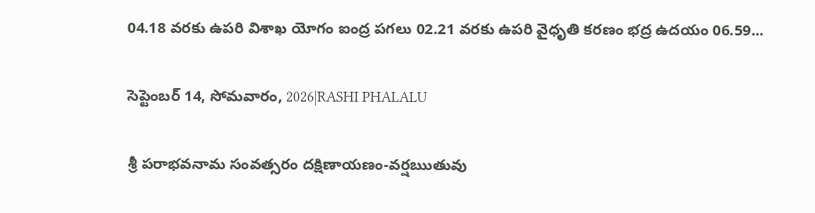04.18 వరకు ఉపరి విశాఖ యోగం ఐంద్ర పగలు 02.21 వరకు ఉపరి వైధృతి కరణం భద్ర ఉదయం 06.59...

సెప్టెంబర్ 14, సోమవారం, 2026|RASHI PHALALU

శ్రీ పరాభవనామ సంవత్సరం దక్షిణాయణం-వర్షఋతువు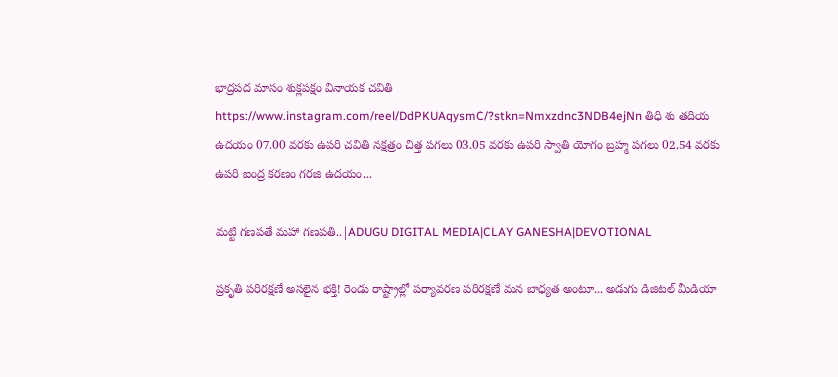భాద్రపద మాసం శుక్లపక్షం వినాయక చవితి https://www.instagram.com/reel/DdPKUAqysmC/?stkn=Nmxzdnc3NDB4ejNn తిధి శు తదియ ఉదయం 07.00 వరకు ఉపరి చవితి నక్షత్రం చిత్త పగలు 03.05 వరకు ఉపరి స్వాతి యోగం బ్రహ్మ పగలు 02.54 వరకు ఉపరి ఐంద్ర కరణం గరజి ఉదయం...

మట్టి గణపతే మహా గణపతి..|ADUGU DIGITAL MEDIA|CLAY GANESHA|DEVOTIONAL

ప్రకృతి పరిరక్షణే అసలైన భక్తి! రెండు రాష్ట్రాల్లో పర్యావరణ పరిరక్షణే మన బాధ్యత అంటూ... అడుగు డిజిటల్ మీడియా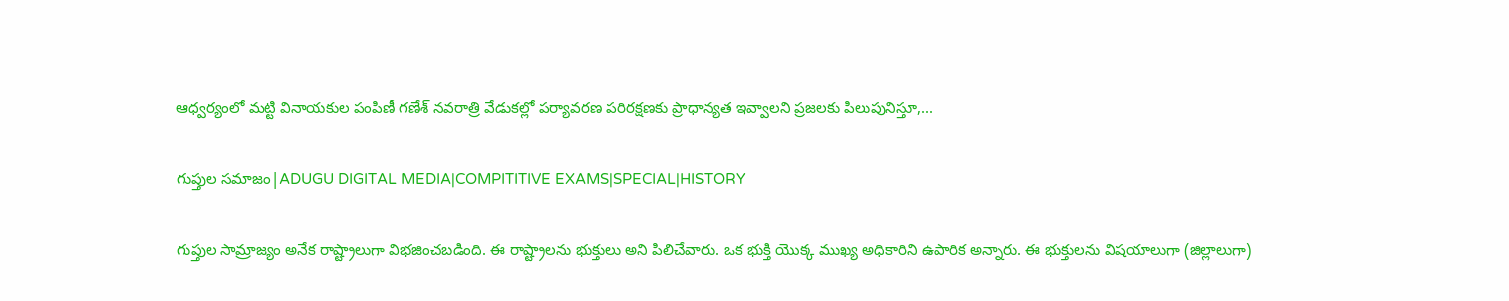ఆధ్వర్యంలో మట్టి వినాయకుల పంపిణీ గణేశ్ నవరాత్రి వేడుకల్లో పర్యావరణ పరిరక్షణకు ప్రాధాన్యత ఇవ్వాలని ప్రజలకు పిలుపునిస్తూ,...

గుప్తుల సమాజం|ADUGU DIGITAL MEDIA|COMPITITIVE EXAMS|SPECIAL|HISTORY

గుప్తుల సామ్రాజ్యం అనేక రాష్ట్రాలుగా విభజించబడింది. ఈ రాష్ట్రాలను భుక్తులు అని పిలిచేవారు. ఒక భుక్తి యొక్క ముఖ్య అధికారిని ఉపారిక అన్నారు. ఈ భుక్తులను విషయాలుగా (జిల్లాలుగా)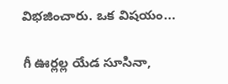విభజించారు. ఒక విషయం...

గీ ఊర్లల్ల యేడ సూసినా,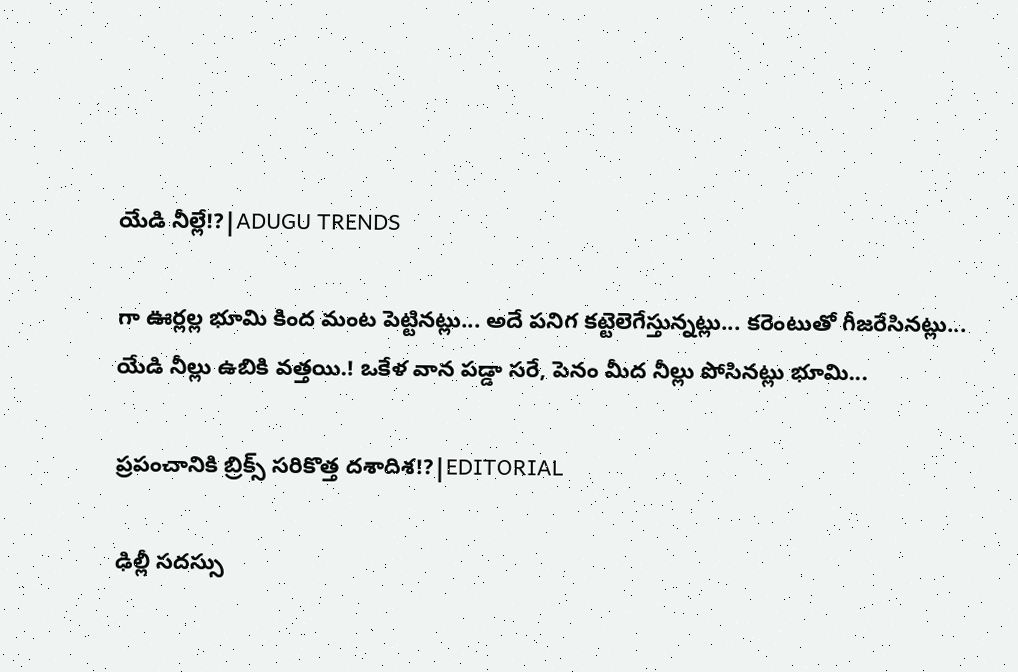యేడి నీల్లే!?|ADUGU TRENDS

గా ఊర్లల్ల భూమి కింద మంట పెట్టినట్లు... అదే పనిగ కట్టెలెగేస్తున్నట్లు... కరెంటుతో గీజరేసినట్లు... యేడి నీల్లు ఉబికి వత్తయి.! ఒకేళ వాన పడ్డా సరే, పెనం మీద నీల్లు పోసినట్లు భూమి...

ప్రపంచానికి బ్రిక్స్ సరికొత్త దశాదిశ!?|EDITORIAL

ఢిల్లీ సదస్సు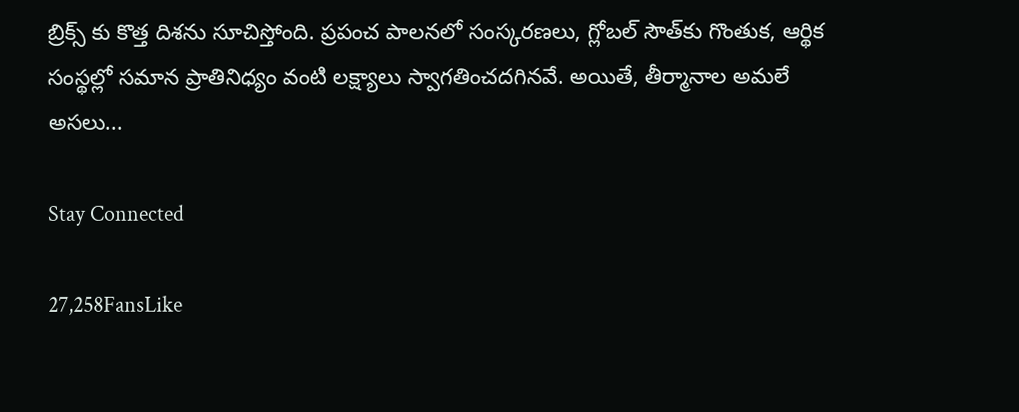బ్రిక్స్ కు కొత్త దిశను సూచిస్తోంది. ప్రపంచ పాలనలో సంస్కరణలు, గ్లోబల్ సౌత్‌కు గొంతుక, ఆర్థిక సంస్థల్లో సమాన ప్రాతినిధ్యం వంటి లక్ష్యాలు స్వాగతించదగినవే. అయితే, తీర్మానాల అమలే అసలు...

Stay Connected

27,258FansLike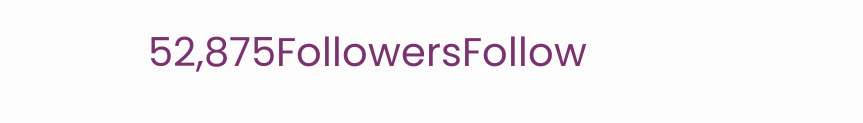52,875FollowersFollow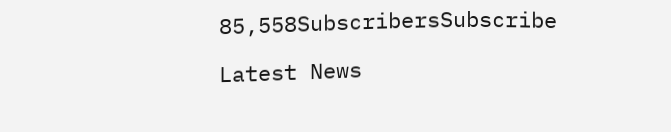85,558SubscribersSubscribe

Latest News